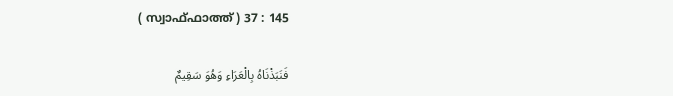( സ്വാഫ്ഫാത്ത് ) 37 : 145

فَنَبَذْنَاهُ بِالْعَرَاءِ وَهُوَ سَقِيمٌ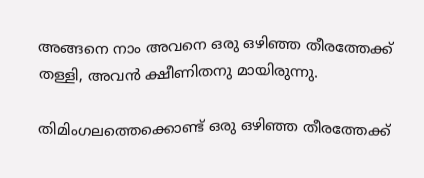അങ്ങനെ നാം അവനെ ഒരു ഒഴിഞ്ഞ തീരത്തേക്ക് തള്ളി, അവന്‍ ക്ഷീണിതനു മായിരുന്നു.

തിമിംഗലത്തെക്കൊണ്ട് ഒരു ഒഴിഞ്ഞ തീരത്തേക്ക്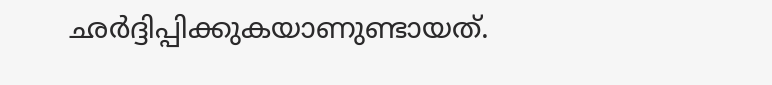ഛര്‍ദ്ദിപ്പിക്കുകയാണുണ്ടായത്.